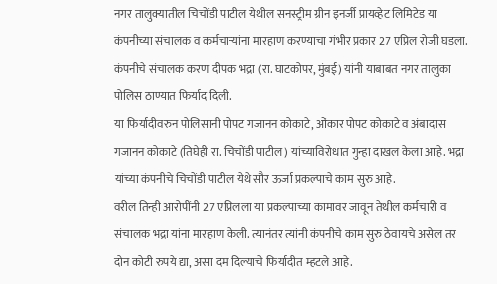नगर तालुक्यातील चिचोंडी पाटील येथील सनस्ट्रीम ग्रीन इनर्जी प्रायव्हेट लिमिटेड या कंपनीच्या संचालक व कर्मचाऱ्यांना मारहाण करण्याचा गंभीर प्रकार 27 एप्रिल रोजी घडला. कंपनीचे संचालक करण दीपक भद्रा (रा. घाटकोपर, मुंबई) यांनी याबाबत नगर तालुका पोलिस ठाण्यात फिर्याद दिली.
या फिर्यादीवरुन पोलिसानी पोपट गजानन कोकाटे, ओंकार पोपट कोकाटे व अंबादास गजानन कोकाटे (तिघेही रा. चिचोंडी पाटील) यांच्याविरोधात गुन्हा दाखल केला आहे. भद्रा यांच्या कंपनीचे चिचोंडी पाटील येथे सौर ऊर्जा प्रकल्पाचे काम सुरु आहे.
वरील तिन्ही आरोपींनी 27 एप्रिलला या प्रकल्पाच्या कामावर जावून तेथील कर्मचारी व संचालक भद्रा यांना मारहाण केली. त्यानंतर त्यांनी कंपनीचे काम सुरु ठेवायचे असेल तर दोन कोटी रुपये द्या, असा दम दिल्याचे फिर्यादीत म्हटले आहे.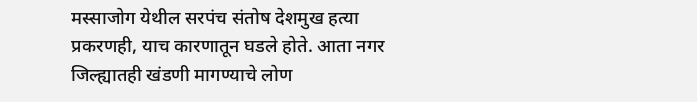मस्साजोग येथील सरपंच संतोष देशमुख हत्या प्रकरणही, याच कारणातून घडले होते. आता नगर जिल्ह्यातही खंडणी मागण्याचे लोण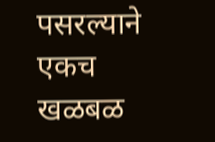पसरल्याने एकच खळबळ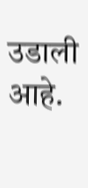उडाली आहे.